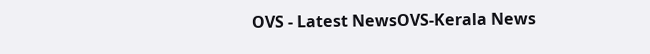OVS - Latest NewsOVS-Kerala News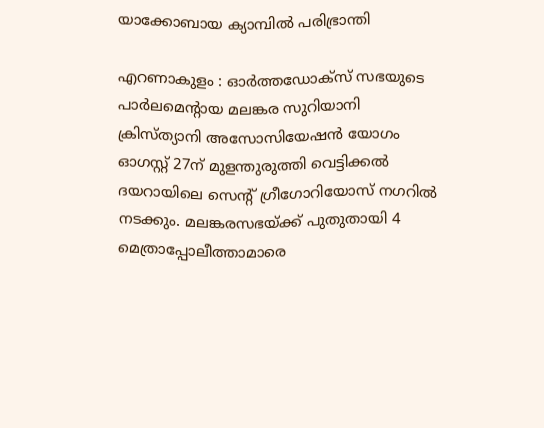യാക്കോബായ ക്യാമ്പിൽ പരിഭ്രാന്തി

എറണാകുളം : ഓർത്തഡോക്സ് സഭയുടെ പാർലമെന്റായ മലങ്കര സുറിയാനി ക്രിസ്ത്യാനി അസോസിയേഷൻ യോഗം ഓഗസ്റ്റ് 27ന് മുളന്തുരുത്തി വെട്ടിക്കൽ ദയറായിലെ സെന്റ് ഗ്രീഗോറിയോസ് നഗറിൽ നടക്കും. മലങ്കരസഭയ്ക്ക് പുതുതായി 4 മെത്രാപ്പോലീത്താമാരെ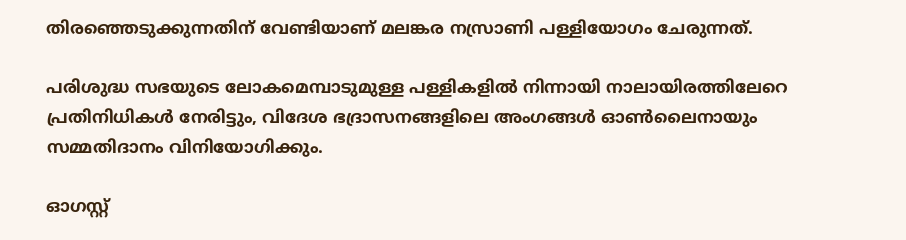തിരഞ്ഞെടുക്കുന്നതിന് വേണ്ടിയാണ് മലങ്കര നസ്രാണി പള്ളിയോഗം ചേരുന്നത്.

പരിശുദ്ധ സഭയുടെ ലോകമെമ്പാടുമുള്ള പള്ളികളിൽ നിന്നായി നാലായിരത്തിലേറെ പ്രതിനിധികൾ നേരിട്ടും, വിദേശ ഭദ്രാസനങ്ങളിലെ അംഗങ്ങൾ ഓൺലൈനായും സമ്മതിദാനം വിനിയോഗിക്കും.

ഓഗസ്റ്റ്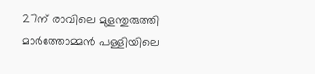27ന് രാവിലെ മുളന്തുരുത്തി മാർത്തോമ്മൻ പള്ളിയിലെ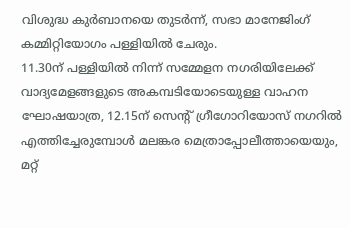വിശുദ്ധ കുർബാനയെ തുടർന്ന്, സഭാ മാനേജിംഗ് കമ്മിറ്റിയോഗം പള്ളിയിൽ ചേരും.
11.30ന് പള്ളിയിൽ നിന്ന് സമ്മേളന നഗരിയിലേക്ക് വാദ്യമേളങ്ങളുടെ അകമ്പടിയോടെയുള്ള വാഹന ഘോഷയാത്ര, 12.15ന് സെന്റ് ഗ്രീഗോറിയോസ് നഗറിൽ എത്തിച്ചേരുമ്പോൾ മലങ്കര മെത്രാപ്പോലീത്തായെയും, മറ്റ്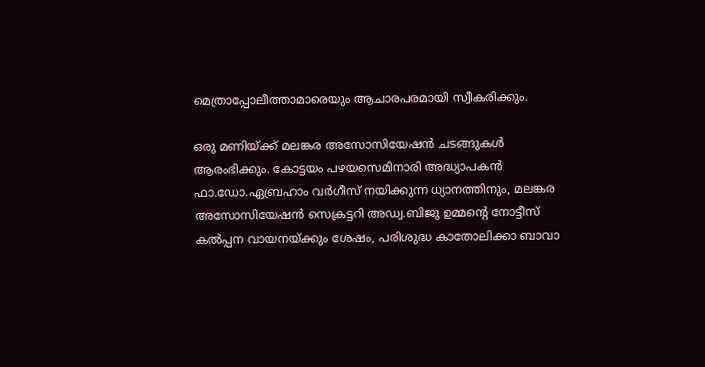മെത്രാപ്പോലീത്താമാരെയും ആചാരപരമായി സ്വീകരിക്കും.

ഒരു മണിയ്ക്ക് മലങ്കര അസോസിയേഷൻ ചടങ്ങുകൾ ആരംഭിക്കും. കോട്ടയം പഴയസെമിനാരി അദ്ധ്യാപകൻ ഫാ.ഡോ.ഏബ്രഹാം വർഗീസ് നയിക്കുന്ന ധ്യാനത്തിനും, മലങ്കര അസോസിയേഷൻ സെക്രട്ടറി അഡ്വ.ബിജു ഉമ്മന്റെ നോട്ടീസ് കൽപ്പന വായനയ്ക്കും ശേഷം, പരിശുദ്ധ കാതോലിക്കാ ബാവാ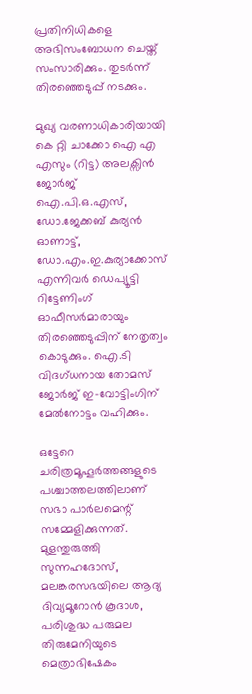പ്രതിനിധികളെ അഭിസംബോധന ചെയ്ത് സംസാരിക്കും. തുടർന്ന് തിരഞ്ഞെടുപ്പ് നടക്കും.

മുഖ്യ വരണാധികാരിയായി കെ റ്റി ചാക്കോ ഐ എ എസും (റിട്ട) അലക്സിൻ ജോർജ് ഐ.പി.ഒ.എസ്, ഡോ.ജേക്കബ് കുര്യൻ ഓണാട്ട്, ഡോ.എം.ഇ.കുര്യാക്കോസ് എന്നിവർ ഡെപ്യൂട്ടി റിട്ടേണിംഗ് ഓഫീസർമാരായും തിരഞ്ഞെടുപ്പിന് നേതൃത്വം കൊടുക്കും. ഐ.ടി വിദഗ്ധനായ തോമസ് ജോർജ് ഇ-വോട്ടിംഗിന് മേൽനോട്ടം വഹിക്കും.

ഒട്ടേറെ ചരിത്രമൂഹൂർത്തങ്ങളുടെ പശ്ചാത്തലത്തിലാണ് സഭാ പാർലമെന്റ് സമ്മേളിക്കുന്നത്. മുളന്തുരുത്തി സുന്നഹദോസ്, മലങ്കരസഭയിലെ ആദ്യ ദിവ്യമൂറോൻ കൂദാശ, പരിശുദ്ധ പരുമല തിരുമേനിയുടെ മെത്രാഭിഷേകം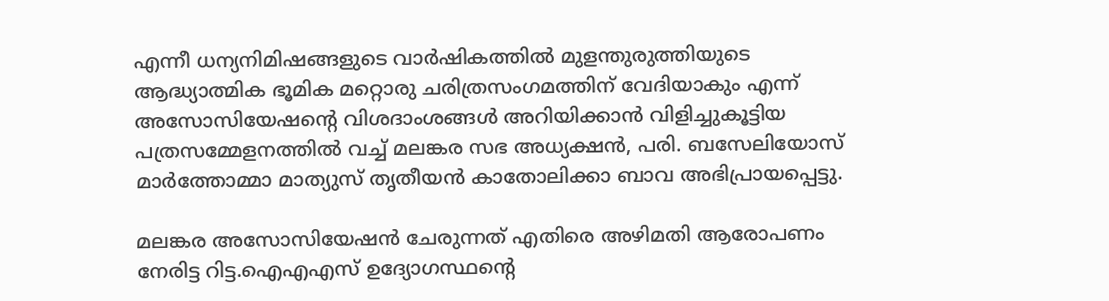എന്നീ ധന്യനിമിഷങ്ങളുടെ വാർഷികത്തിൽ മുളന്തുരുത്തിയുടെ ആദ്ധ്യാത്മിക ഭൂമിക മറ്റൊരു ചരിത്രസംഗമത്തിന് വേദിയാകും എന്ന് അസോസിയേഷൻ്റെ വിശദാംശങ്ങൾ അറിയിക്കാൻ വിളിച്ചുകൂട്ടിയ പത്രസമ്മേളനത്തിൽ വച്ച് മലങ്കര സഭ അധ്യക്ഷൻ, പരി. ബസേലിയോസ് മാർത്തോമ്മാ മാത്യുസ് തൃതീയൻ കാതോലിക്കാ ബാവ അഭിപ്രായപ്പെട്ടു.

മലങ്കര അസോസിയേഷൻ ചേരുന്നത് എതിരെ അഴിമതി ആരോപണം നേരിട്ട റിട്ട.ഐഎഎസ് ഉദ്യോഗസ്ഥന്റെ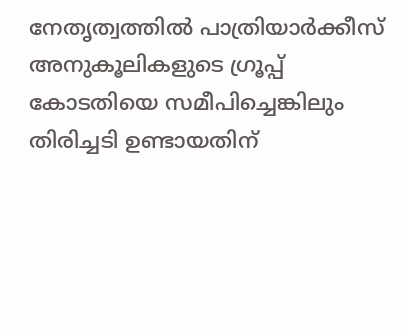നേതൃത്വത്തിൽ പാത്രിയാർക്കീസ് അനുകൂലികളുടെ ഗ്രൂപ്പ്‌ കോടതിയെ സമീപിച്ചെങ്കിലും തിരിച്ചടി ഉണ്ടായതിന്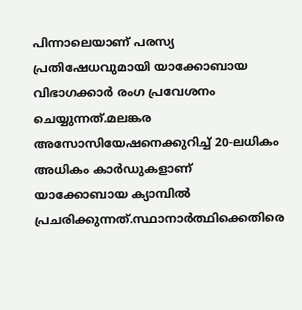പിന്നാലെയാണ് പരസ്യ പ്രതിഷേധവുമായി യാക്കോബായ വിഭാഗക്കാർ രംഗ പ്രവേശനം ചെയ്യുന്നത്.മലങ്കര അസോസിയേഷനെക്കുറിച്ച് 20-ലധികം അധികം കാർഡുകളാണ് യാക്കോബായ ക്യാമ്പിൽ പ്രചരിക്കുന്നത്.സ്ഥാനാർത്ഥിക്കെതിരെ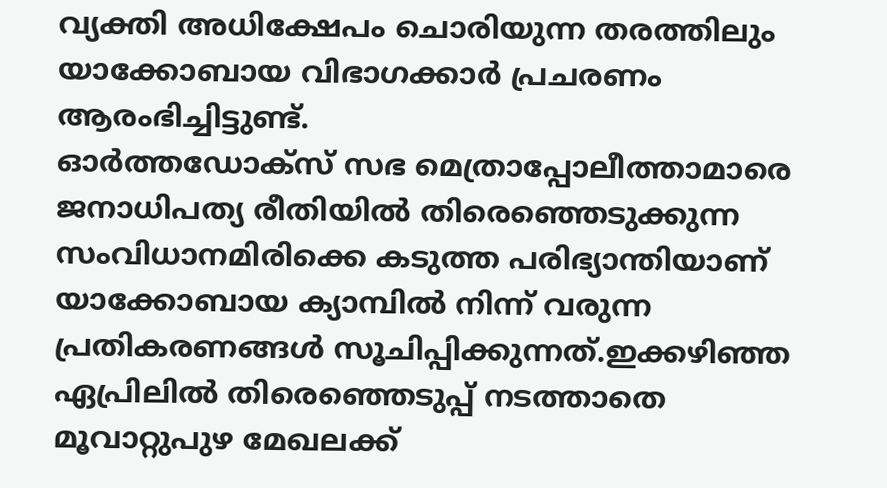വ്യക്തി അധിക്ഷേപം ചൊരിയുന്ന തരത്തിലും യാക്കോബായ വിഭാഗക്കാർ പ്രചരണം ആരംഭിച്ചിട്ടുണ്ട്.
ഓർത്തഡോക്സ് സഭ മെത്രാപ്പോലീത്താമാരെ ജനാധിപത്യ രീതിയിൽ തിരെഞ്ഞെടുക്കുന്ന സംവിധാനമിരിക്കെ കടുത്ത പരിഭ്യാന്തിയാണ് യാക്കോബായ ക്യാമ്പിൽ നിന്ന് വരുന്ന പ്രതികരണങ്ങൾ സൂചിപ്പിക്കുന്നത്.ഇക്കഴിഞ്ഞ ഏപ്രിലിൽ തിരെഞ്ഞെടുപ്പ് നടത്താതെ മൂവാറ്റുപുഴ മേഖലക്ക്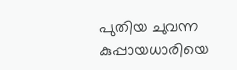പുതിയ ചുവന്ന കുപ്പായധാരിയെ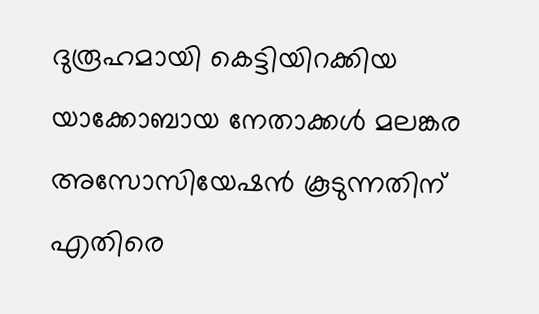ദുരൂഹമായി കെട്ടിയിറക്കിയ യാക്കോബായ നേതാക്കൾ മലങ്കര അസോസിയേഷൻ കൂടുന്നതിന് എതിരെ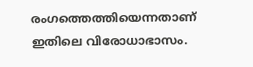രംഗത്തെത്തിയെന്നതാണ് ഇതിലെ വിരോധാഭാസം.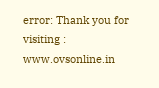error: Thank you for visiting : www.ovsonline.in